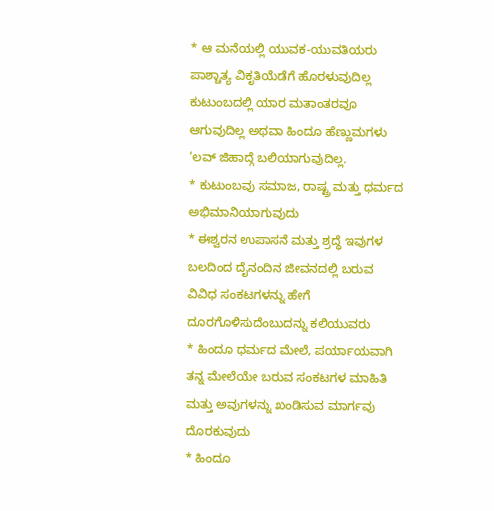* ಆ ಮನೆಯಲ್ಲಿ ಯುವಕ-ಯುವತಿಯರು ಪಾಶ್ಚಾತ್ಯ ವಿಕೃತಿಯೆಡೆಗೆ ಹೊರಳುವುದಿಲ್ಲ ಕುಟುಂಬದಲ್ಲಿ ಯಾರ ಮತಾಂತರವೂ ಆಗುವುದಿಲ್ಲ ಅಥವಾ ಹಿಂದೂ ಹೆಣ್ಣುಮಗಳು ‘ಲವ್ ಜಿಹಾದ್ಗೆ ಬಲಿಯಾಗುವುದಿಲ್ಲ.
* ಕುಟುಂಬವು ಸಮಾಜ, ರಾಷ್ಟ್ರ ಮತ್ತು ಧರ್ಮದ ಅಭಿಮಾನಿಯಾಗುವುದು
* ಈಶ್ವರನ ಉಪಾಸನೆ ಮತ್ತು ಶ್ರದ್ಧೆ ಇವುಗಳ ಬಲದಿಂದ ದೈನಂದಿನ ಜೀವನದಲ್ಲಿ ಬರುವ ವಿವಿಧ ಸಂಕಟಗಳನ್ನು ಹೇಗೆ ದೂರಗೊಳಿಸುದೆಂಬುದನ್ನು ಕಲಿಯುವರು
* ಹಿಂದೂ ಧರ್ಮದ ಮೇಲೆ, ಪರ್ಯಾಯವಾಗಿ ತನ್ನ ಮೇಲೆಯೇ ಬರುವ ಸಂಕಟಗಳ ಮಾಹಿತಿ ಮತ್ತು ಅವುಗಳನ್ನು ಖಂಡಿಸುವ ಮಾರ್ಗವು ದೊರಕುವುದು
* ಹಿಂದೂ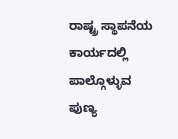ರಾಷ್ಟ್ರ ಸ್ಥಾಪನೆಯ ಕಾರ್ಯದಲ್ಲಿ ಪಾಲ್ಗೊಳ್ಳುವ ಪುಣ್ಯ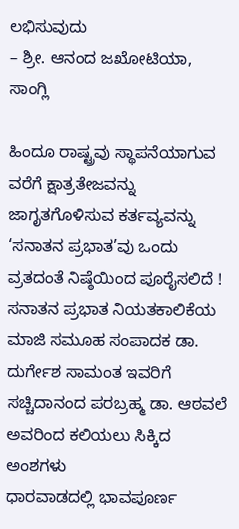ಲಭಿಸುವುದು
– ಶ್ರೀ. ಆನಂದ ಜಖೋಟಿಯಾ, ಸಾಂಗ್ಲಿ

ಹಿಂದೂ ರಾಷ್ಟ್ರವು ಸ್ಥಾಪನೆಯಾಗುವ ವರೆಗೆ ಕ್ಷಾತ್ರತೇಜವನ್ನು ಜಾಗೃತಗೊಳಿಸುವ ಕರ್ತವ್ಯವನ್ನು ‘ಸನಾತನ ಪ್ರಭಾತ’ವು ಒಂದು ವ್ರತದಂತೆ ನಿಷ್ಠೆಯಿಂದ ಪೂರೈಸಲಿದೆ !
ಸನಾತನ ಪ್ರಭಾತ ನಿಯತಕಾಲಿಕೆಯ ಮಾಜಿ ಸಮೂಹ ಸಂಪಾದಕ ಡಾ. ದುರ್ಗೇಶ ಸಾಮಂತ ಇವರಿಗೆ ಸಚ್ಚಿದಾನಂದ ಪರಬ್ರಹ್ಮ ಡಾ. ಆಠವಲೆ ಅವರಿಂದ ಕಲಿಯಲು ಸಿಕ್ಕಿದ ಅಂಶಗಳು
ಧಾರವಾಡದಲ್ಲಿ ಭಾವಪೂರ್ಣ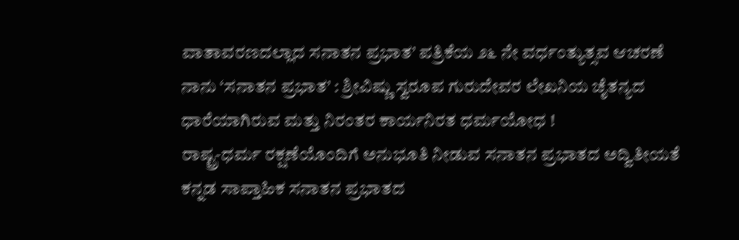ವಾತಾವರಣದಲ್ಲಾದ ಸನಾತನ ಪ್ರಭಾತ’ ಪತ್ರಿಕೆಯ ೨೬ ನೇ ವರ್ಧಂತ್ಯುತ್ಸವ ಆಚರಣೆ
ನಾನು ‘ಸನಾತನ ಪ್ರಭಾತ’ : ಶ್ರೀವಿಷ್ಣು ಸ್ವರೂಪ ಗುರುದೇವರ ಲೇಖನಿಯ ಚೈತನ್ಯದ ಧಾರೆಯಾಗಿರುವ ಮತ್ತು ನಿರಂತರ ಕಾರ್ಯನಿರತ ಧರ್ಮಯೋಧ !
ರಾಷ್ಟ್ರ-ಧರ್ಮ ರಕ್ಷಣೆಯೊಂದಿಗೆ ಅನುಭೂತಿ ನೀಡುವ ಸನಾತನ ಪ್ರಭಾತದ ಅದ್ವಿತೀಯತೆ
ಕನ್ನಡ ಸಾಪ್ತಾಹಿಕ ಸನಾತನ ಪ್ರಭಾತದ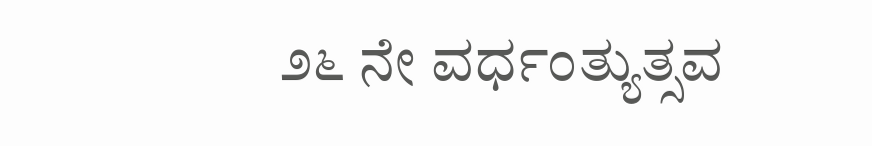೨೬ ನೇ ವರ್ಧಂತ್ಯುತ್ಸವ